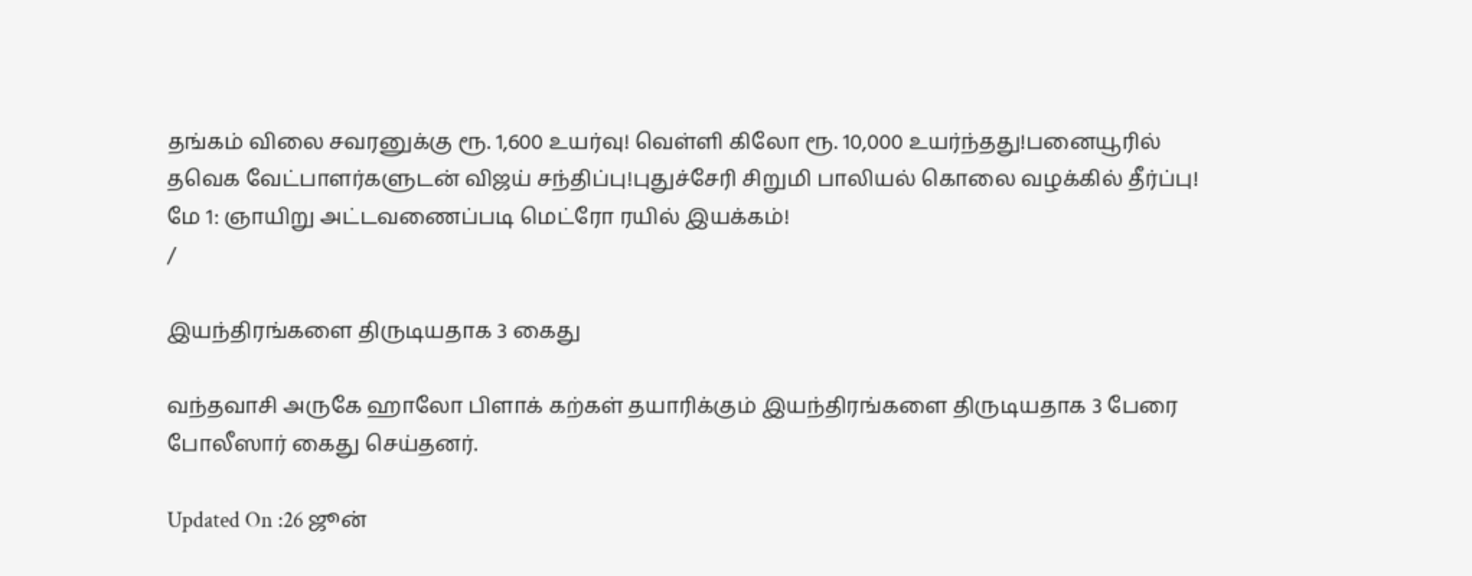தங்கம் விலை சவரனுக்கு ரூ. 1,600 உயர்வு! வெள்ளி கிலோ ரூ. 10,000 உயர்ந்தது!பனையூரில் தவெக வேட்பாளர்களுடன் விஜய் சந்திப்பு!புதுச்சேரி சிறுமி பாலியல் கொலை வழக்கில் தீர்ப்பு! மே 1: ஞாயிறு அட்டவணைப்படி மெட்ரோ ரயில் இயக்கம்!
/

இயந்திரங்களை திருடியதாக 3 கைது

வந்தவாசி அருகே ஹாலோ பிளாக் கற்கள் தயாரிக்கும் இயந்திரங்களை திருடியதாக 3 பேரை போலீஸார் கைது செய்தனர்.

Updated On :26 ஜூன்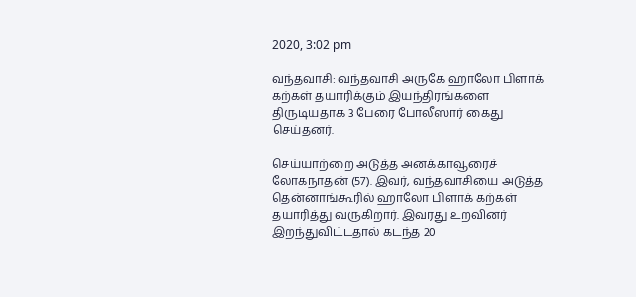2020, 3:02 pm

வந்தவாசி: வந்தவாசி அருகே ஹாலோ பிளாக் கற்கள் தயாரிக்கும் இயந்திரங்களை திருடியதாக 3 பேரை போலீஸார் கைது செய்தனர்.

செய்யாற்றை அடுத்த அனக்காவூரைச் லோகநாதன் (57). இவர், வந்தவாசியை அடுத்த தென்னாங்கூரில் ஹாலோ பிளாக் கற்கள் தயாரித்து வருகிறார். இவரது உறவினர் இறந்துவிட்டதால் கடந்த 20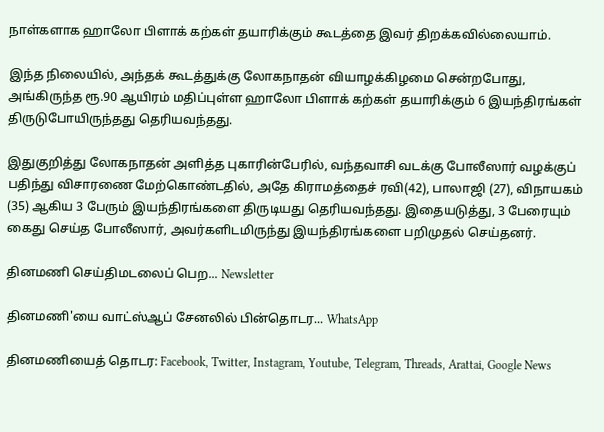நாள்களாக ஹாலோ பிளாக் கற்கள் தயாரிக்கும் கூடத்தை இவர் திறக்கவில்லையாம்.

இந்த நிலையில், அந்தக் கூடத்துக்கு லோகநாதன் வியாழக்கிழமை சென்றபோது, அங்கிருந்த ரூ.90 ஆயிரம் மதிப்புள்ள ஹாலோ பிளாக் கற்கள் தயாரிக்கும் 6 இயந்திரங்கள் திருடுபோயிருந்தது தெரியவந்தது.

இதுகுறித்து லோகநாதன் அளித்த புகாரின்பேரில், வந்தவாசி வடக்கு போலீஸார் வழக்குப் பதிந்து விசாரணை மேற்கொண்டதில், அதே கிராமத்தைச் ரவி(42), பாலாஜி (27), விநாயகம் (35) ஆகிய 3 பேரும் இயந்திரங்களை திருடியது தெரியவந்தது. இதையடுத்து, 3 பேரையும் கைது செய்த போலீஸார், அவர்களிடமிருந்து இயந்திரங்களை பறிமுதல் செய்தனர்.

தினமணி செய்திமடலைப் பெற... Newsletter

தினமணி'யை வாட்ஸ்ஆப் சேனலில் பின்தொடர... WhatsApp

தினமணியைத் தொடர: Facebook, Twitter, Instagram, Youtube, Telegram, Threads, Arattai, Google News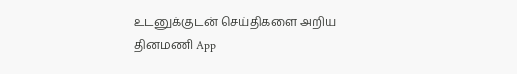உடனுக்குடன் செய்திகளை அறிய தினமணி App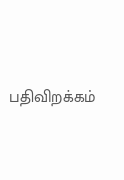பதிவிறக்கம்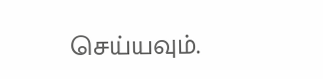செய்யவும்.